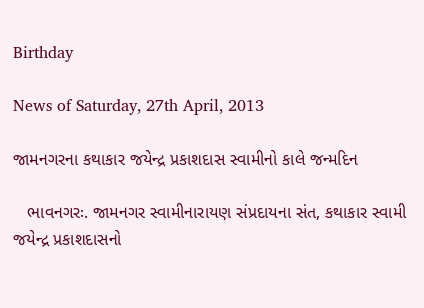Birthday

News of Saturday, 27th April, 2013

જામનગરના કથાકાર જયેન્‍દ્ર પ્રકાશદાસ સ્‍વામીનો કાલે જન્‍મદિન

   ભાવનગરઃ. જામનગર સ્‍વામીનારાયણ સંપ્રદાયના સંત, કથાકાર સ્‍વામી જયેન્‍દ્ર પ્રકાશદાસનો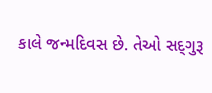કાલે જન્‍મદિવસ છે. તેઓ સદ્‌ગુરૂ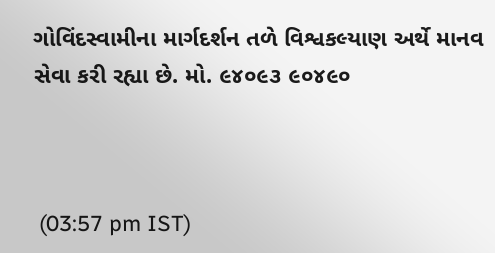ગોવિંદસ્‍વામીના માર્ગદર્શન તળે વિશ્વકલ્‍યાણ અર્થે માનવ સેવા કરી રહ્યા છે. મો. ૯૪૦૯૩ ૯૦૪૯૦



 (03:57 pm IST)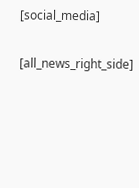[social_media]


[all_news_right_side]